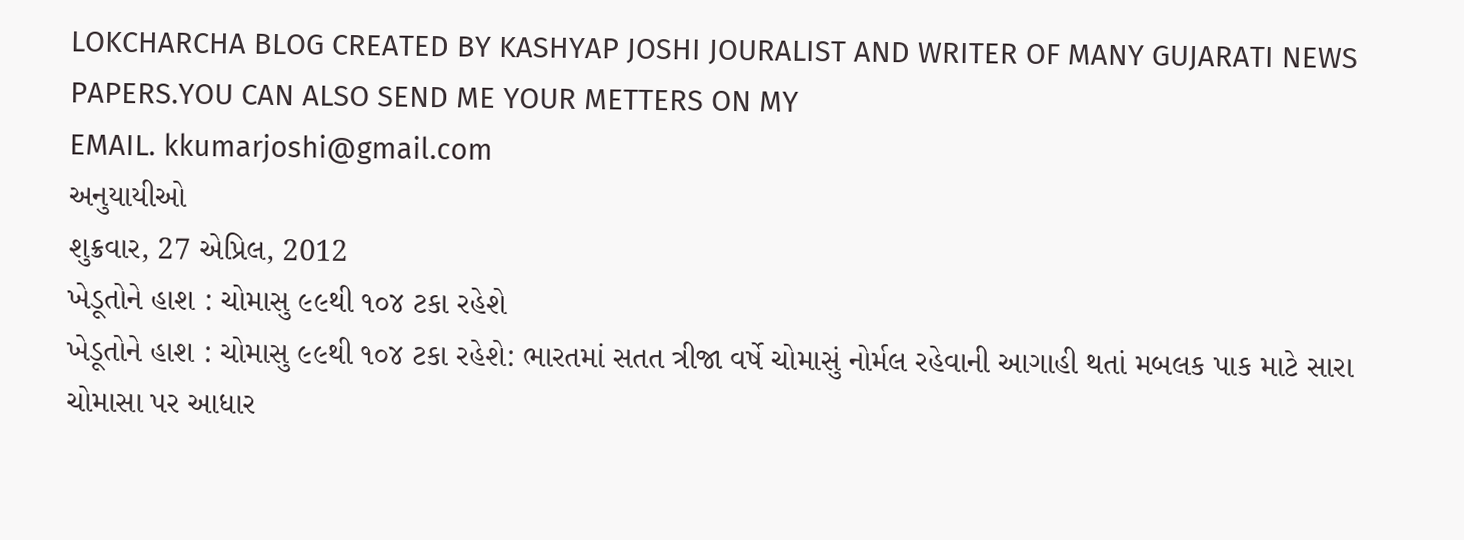LOKCHARCHA BLOG CREATED BY KASHYAP JOSHI JOURALIST AND WRITER OF MANY GUJARATI NEWS PAPERS.YOU CAN ALSO SEND ME YOUR METTERS ON MY
EMAIL. kkumarjoshi@gmail.com
અનુયાયીઓ
શુક્રવાર, 27 એપ્રિલ, 2012
ખેડૂતોને હાશ : ચોમાસુ ૯૯થી ૧૦૪ ટકા રહેશે
ખેડૂતોને હાશ : ચોમાસુ ૯૯થી ૧૦૪ ટકા રહેશે: ભારતમાં સતત ત્રીજા વર્ષે ચોમાસું નોર્મલ રહેવાની આગાહી થતાં મબલક પાક માટે સારા ચોમાસા પર આધાર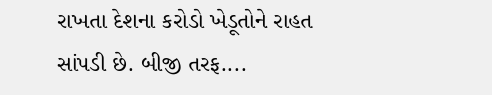રાખતા દેશના કરોડો ખેડૂતોને રાહત સાંપડી છે. બીજી તરફ....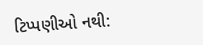ટિપ્પણીઓ નથી: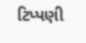ટિપ્પણી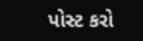પોસ્ટ કરો